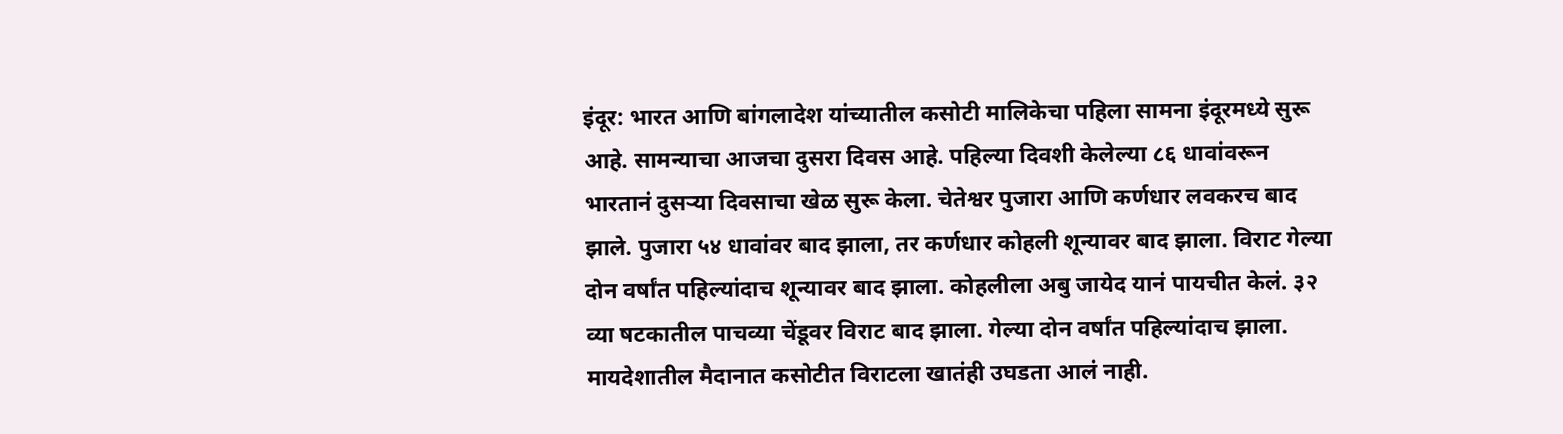इंदूर: भारत आणि बांगलादेश यांच्यातील कसोटी मालिकेचा पहिला सामना इंदूरमध्ये सुरू आहे. सामन्याचा आजचा दुसरा दिवस आहे. पहिल्या दिवशी केलेल्या ८६ धावांवरून भारतानं दुसऱ्या दिवसाचा खेळ सुरू केला. चेतेश्वर पुजारा आणि कर्णधार लवकरच बाद झाले. पुजारा ५४ धावांवर बाद झाला, तर कर्णधार कोहली शून्यावर बाद झाला. विराट गेल्या दोन वर्षांत पहिल्यांदाच शून्यावर बाद झाला. कोहलीला अबु जायेद यानं पायचीत केलं. ३२ व्या षटकातील पाचव्या चेंडूवर विराट बाद झाला. गेल्या दोन वर्षांत पहिल्यांदाच झाला. मायदेशातील मैदानात कसोटीत विराटला खातंही उघडता आलं नाही.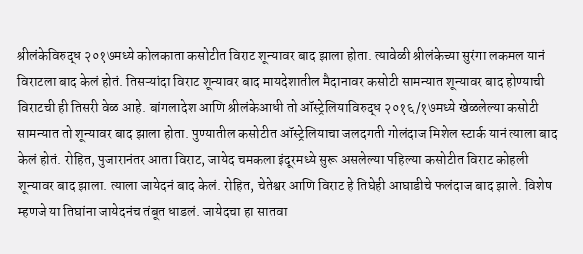श्रीलंकेविरुद्ध २०१७मध्ये कोलकाता कसोटीत विराट शून्यावर बाद झाला होता. त्यावेळी श्रीलंकेच्या सुरंगा लकमल यानं विराटला बाद केलं होतं. तिसऱ्यांदा विराट शून्यावर बाद मायदेशातील मैदानावर कसोटी सामन्यात शून्यावर बाद होण्याची विराटची ही तिसरी वेळ आहे. बांगलादेश आणि श्रीलंकेआधी तो ऑस्ट्रेलियाविरुद्ध २०१६/१७मध्ये खेळलेल्या कसोटी सामन्यात तो शून्यावर बाद झाला होता. पुण्यातील कसोटीत ऑस्ट्रेलियाचा जलदगती गोलंदाज मिशेल स्टार्क यानं त्याला बाद केलं होतं. रोहित, पुजारानंतर आता विराट, जायेद चमकला इंदूरमध्ये सुरू असलेल्या पहिल्या कसोटीत विराट कोहली शून्यावर बाद झाला. त्याला जायेदनं बाद केलं. रोहित, चेतेश्वर आणि विराट हे तिघेही आघाडीचे फलंदाज बाद झाले. विशेष म्हणजे या तिघांना जायेदनंच तंबूत धाडलं. जायेदचा हा सातवा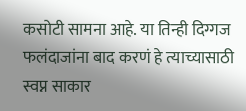कसोटी सामना आहे. या तिन्ही दिग्गज फलंदाजांना बाद करणं हे त्याच्यासाठी स्वप्न साकार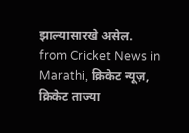झाल्यासारखे असेल.
from Cricket News in Marathi, क्रिकेट न्यूज़, क्रिकेट ताज्या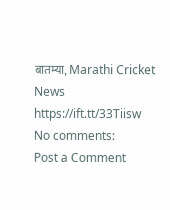बातम्या, Marathi Cricket News https://ift.tt/33Tiisw
No comments:
Post a Comment